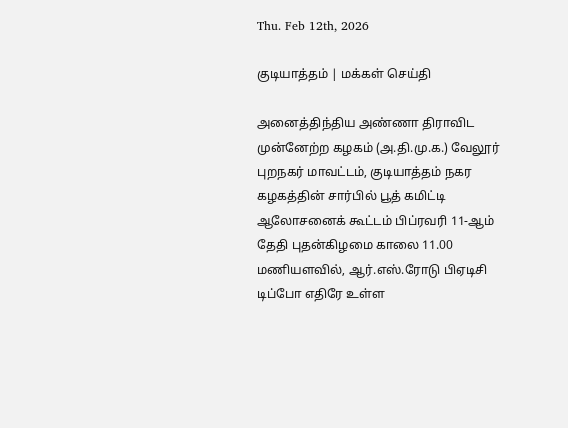Thu. Feb 12th, 2026

குடியாத்தம் | மக்கள் செய்தி

அனைத்திந்திய அண்ணா திராவிட முன்னேற்ற கழகம் (அ.தி.மு.க.) வேலூர் புறநகர் மாவட்டம், குடியாத்தம் நகர கழகத்தின் சார்பில் பூத் கமிட்டி ஆலோசனைக் கூட்டம் பிப்ரவரி 11-ஆம் தேதி புதன்கிழமை காலை 11.00 மணியளவில், ஆர்.எஸ்.ரோடு பிஏடிசி டிப்போ எதிரே உள்ள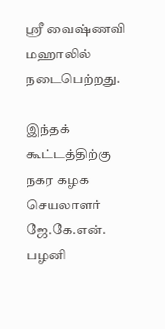ஸ்ரீ வைஷ்ணவி மஹாலில் நடைபெற்றது.

இந்தக் கூட்டத்திற்கு நகர கழக செயலாளர் ஜே.கே.என். பழனி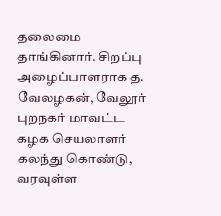தலைமை தாங்கினார். சிறப்பு அழைப்பாளராக த. வேலழகன், வேலூர் புறநகர் மாவட்ட கழக செயலாளர் கலந்து கொண்டு, வரவுள்ள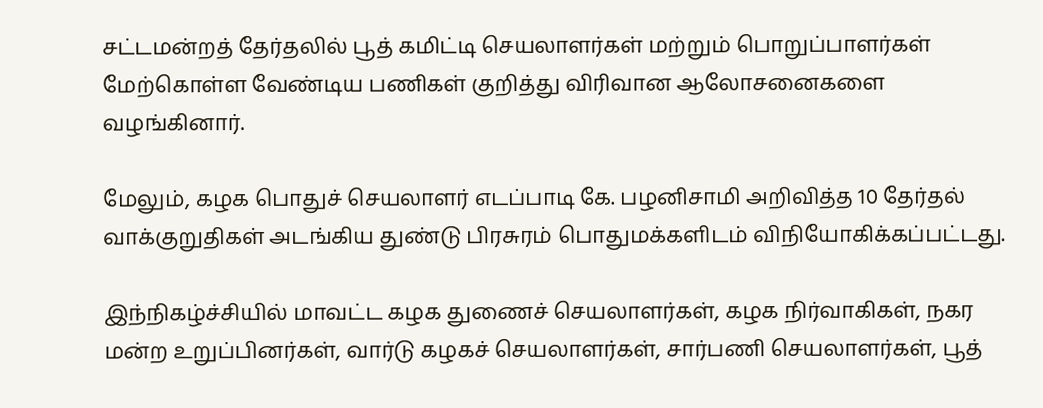சட்டமன்றத் தேர்தலில் பூத் கமிட்டி செயலாளர்கள் மற்றும் பொறுப்பாளர்கள் மேற்கொள்ள வேண்டிய பணிகள் குறித்து விரிவான ஆலோசனைகளை வழங்கினார்.

மேலும், கழக பொதுச் செயலாளர் எடப்பாடி கே. பழனிசாமி அறிவித்த 10 தேர்தல் வாக்குறுதிகள் அடங்கிய துண்டு பிரசுரம் பொதுமக்களிடம் விநியோகிக்கப்பட்டது.

இந்நிகழ்ச்சியில் மாவட்ட கழக துணைச் செயலாளர்கள், கழக நிர்வாகிகள், நகர மன்ற உறுப்பினர்கள், வார்டு கழகச் செயலாளர்கள், சார்பணி செயலாளர்கள், பூத்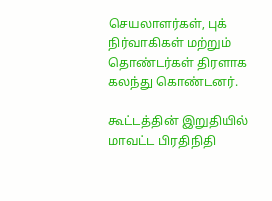செயலாளர்கள், புக் நிர்வாகிகள் மற்றும் தொண்டர்கள் திரளாக கலந்து கொண்டனர்.

கூட்டத்தின் இறுதியில் மாவட்ட பிரதிநிதி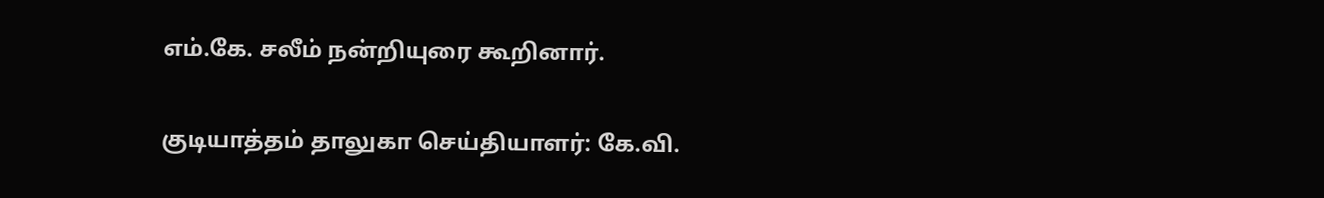எம்.கே. சலீம் நன்றியுரை கூறினார்.

குடியாத்தம் தாலுகா செய்தியாளர்: கே.வி.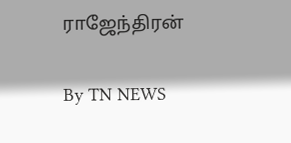ராஜேந்திரன்

By TN NEWS